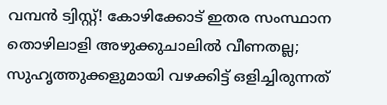വമ്പൻ ട്വിസ്റ്റ്! കോഴിക്കോട് ഇതര സംസ്ഥാന തൊഴിലാളി അഴുക്കുചാലിൽ വീണതല്ല; സുഹൃത്തുക്കളുമായി വഴക്കിട്ട് ഒളിച്ചിരുന്നത്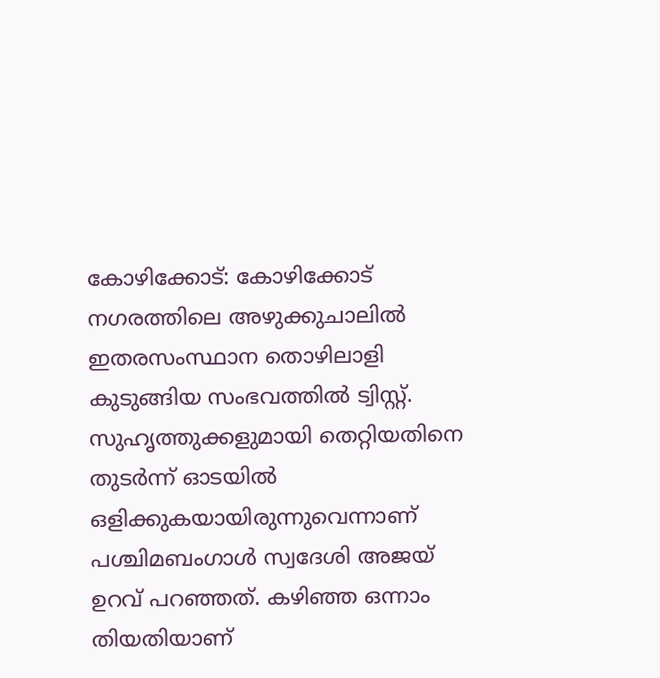കോഴിക്കോട്: കോഴിക്കോട് നഗരത്തിലെ അഴുക്കുചാലില്‍ ഇതരസംസ്ഥാന തൊഴിലാളി കുടുങ്ങിയ സംഭവത്തിൽ ട്വിസ്റ്റ്. സുഹൃത്തുക്കളുമായി തെറ്റിയതിനെ തുടർന്ന് ഓടയിൽ ഒളിക്കുകയായിരുന്നുവെന്നാണ് പശ്ചിമബംഗാൾ സ്വദേശി അജയ് ഉറവ് പറഞ്ഞത്. കഴിഞ്ഞ ഒന്നാം തിയതിയാണ്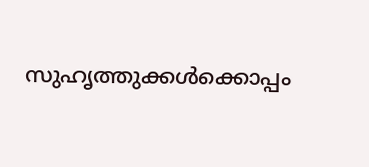സുഹൃത്തുക്കൾക്കൊപ്പം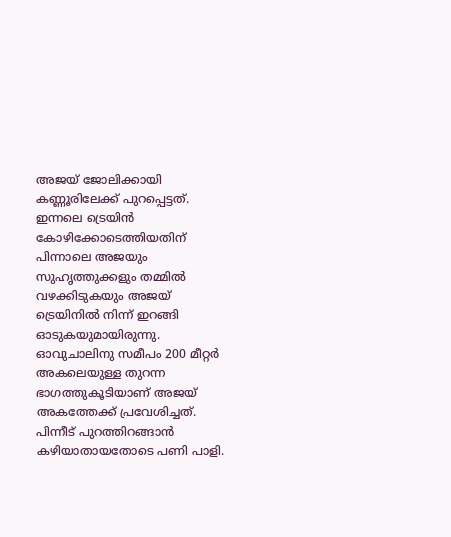അജയ് ജോലിക്കായി കണ്ണൂരിലേക്ക് പുറപ്പെട്ടത്. ഇന്നലെ ട്രെയിന്‍ കോഴിക്കോടെത്തിയതിന് പിന്നാലെ അജയും സുഹൃത്തുക്കളും തമ്മിൽ വഴക്കിടുകയും അജയ് ട്രെയിനിൽ നിന്ന് ഇറങ്ങി ഓടുകയുമായിരുന്നു. ഓവുചാലിനു സമീപം 200 മീറ്റർ അകലെയുള്ള തുറന്ന ഭാഗത്തുകൂടിയാണ് അജയ് അകത്തേക്ക് പ്രവേശിച്ചത്. പിന്നീട് പുറത്തിറങ്ങാന്‍ കഴിയാതായതോടെ പണി പാളി.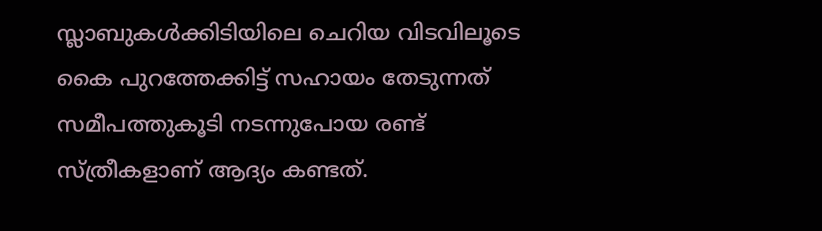സ്ലാബുകൾക്കിടിയിലെ ചെറിയ വിടവിലൂടെ കൈ പുറത്തേക്കിട്ട് സഹായം തേടുന്നത് സമീപത്തുകൂടി നടന്നുപോയ രണ്ട് സ്ത്രീകളാണ് ആദ്യം കണ്ടത്.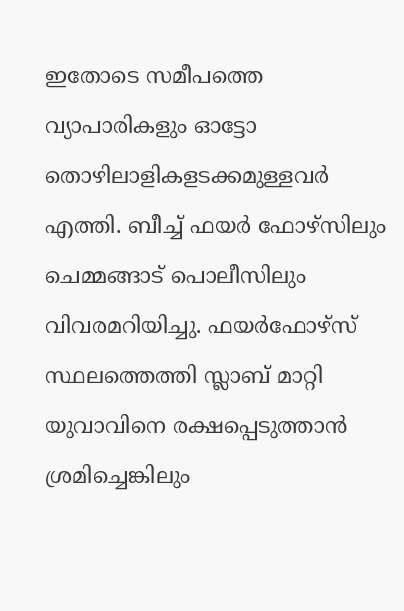ഇതോടെ സമീപത്തെ വ്യാപാരികളും ഓട്ടോ തൊഴിലാളികളടക്കമുള്ളവർ എത്തി. ബീച്ച് ഫയര്‍ ഫോഴ്‌സിലും ചെമ്മങ്ങാട് പൊലീസിലും വിവരമറിയിച്ചു. ഫയര്‍ഫോഴ്‌സ് സ്ഥലത്തെത്തി സ്ലാബ് മാറ്റി യുവാവിനെ രക്ഷപ്പെടുത്താന്‍ ശ്രമിച്ചെങ്കിലും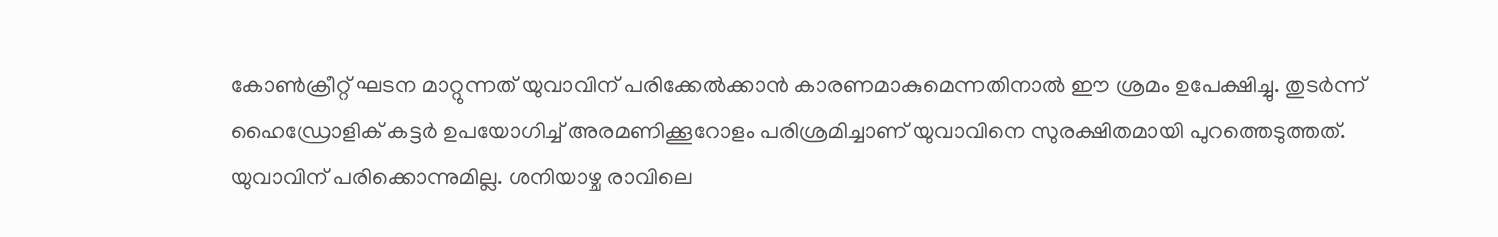കോണ്‍ക്രീറ്റ് ഘടന മാറ്റുന്നത് യുവാവിന് പരിക്കേല്‍ക്കാന്‍ കാരണമാകുമെന്നതിനാല്‍ ഈ ശ്രമം ഉപേക്ഷിച്ചു. തുടര്‍ന്ന് ഹൈഡ്രോളിക് കട്ടര്‍ ഉപയോഗിച്ച് അരമണിക്കൂറോളം പരിശ്രമിച്ചാണ് യുവാവിനെ സുരക്ഷിതമായി പുറത്തെടുത്തത്. യുവാവിന് പരിക്കൊന്നുമില്ല. ശനിയാഴ്ച രാവിലെ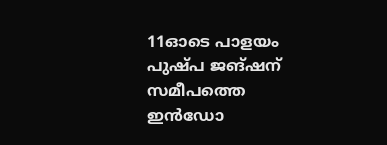11ഓടെ പാളയം പുഷ്പ ജങ്ഷന് സമീപത്തെ ഇന്‍ഡോ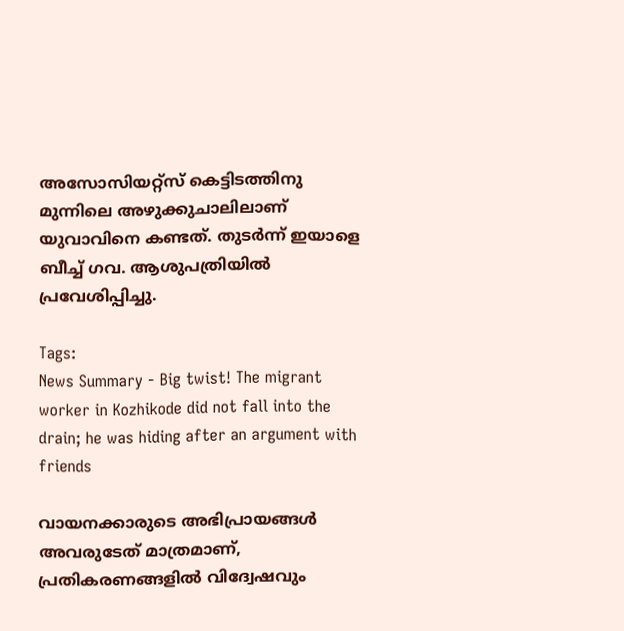അസോസിയറ്റ്‌സ് കെട്ടിടത്തിനു മുന്നിലെ അഴുക്കുചാലിലാണ് യുവാവിനെ കണ്ടത്. തുടർന്ന് ഇയാളെ ബീച്ച് ഗവ. ആശുപത്രിയിൽ പ്രവേശിപ്പിച്ചു.

Tags:
News Summary - Big twist! The migrant worker in Kozhikode did not fall into the drain; he was hiding after an argument with friends

വായനക്കാരുടെ അഭിപ്രായങ്ങള്‍ അവരുടേത് മാത്രമാണ്, പ്രതികരണങ്ങളിൽ വിദ്വേഷവും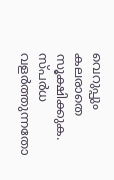വെറുപ്പും കലരാതെ സൂക്ഷിക്കുക. സ്പർധ വളർത്തുന്നതോ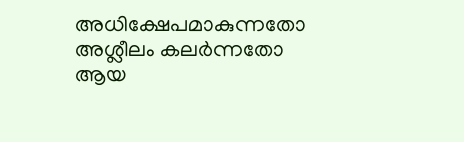അധിക്ഷേപമാകുന്നതോ അശ്ലീലം കലർന്നതോ ആയ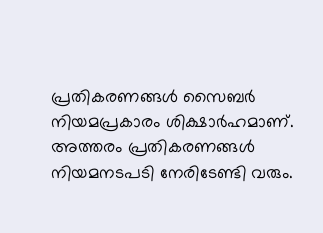പ്രതികരണങ്ങൾ സൈബർ നിയമപ്രകാരം ശിക്ഷാർഹമാണ്. അത്തരം പ്രതികരണങ്ങൾ നിയമനടപടി നേരിടേണ്ടി വരും.